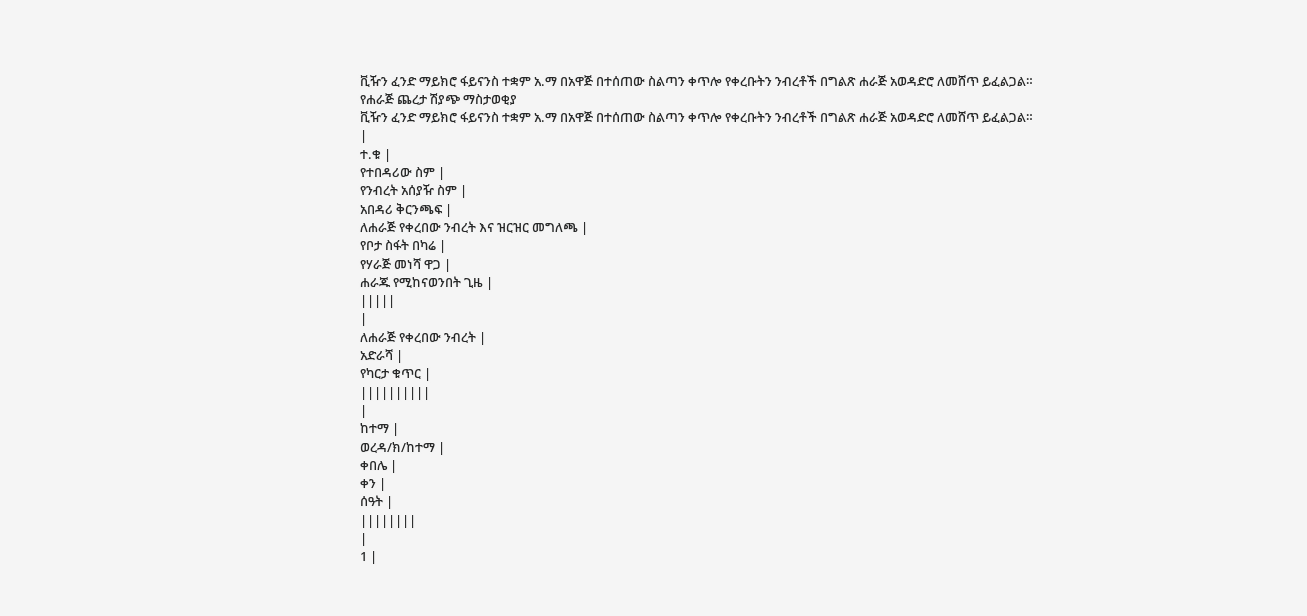ቪዥን ፈንድ ማይክሮ ፋይናንስ ተቋም አ.ማ በአዋጅ በተሰጠው ስልጣን ቀጥሎ የቀረቡትን ንብረቶች በግልጽ ሐራጅ አወዳድሮ ለመሸጥ ይፈልጋል።
የሐራጅ ጨረታ ሽያጭ ማስታወቂያ
ቪዥን ፈንድ ማይክሮ ፋይናንስ ተቋም አ.ማ በአዋጅ በተሰጠው ስልጣን ቀጥሎ የቀረቡትን ንብረቶች በግልጽ ሐራጅ አወዳድሮ ለመሸጥ ይፈልጋል።
|
ተ.ቁ |
የተበዳሪው ስም |
የንብረት አሰያዥ ስም |
አበዳሪ ቅርንጫፍ |
ለሐራጅ የቀረበው ንብረት እና ዝርዝር መግለጫ |
የቦታ ስፋት በካሬ |
የሃራጅ መነሻ ዋጋ |
ሐራጁ የሚከናወንበት ጊዜ |
|||||
|
ለሐራጅ የቀረበው ንብረት |
አድራሻ |
የካርታ ቁጥር |
||||||||||
|
ከተማ |
ወረዳ/ክ/ከተማ |
ቀበሌ |
ቀን |
ሰዓት |
||||||||
|
1 |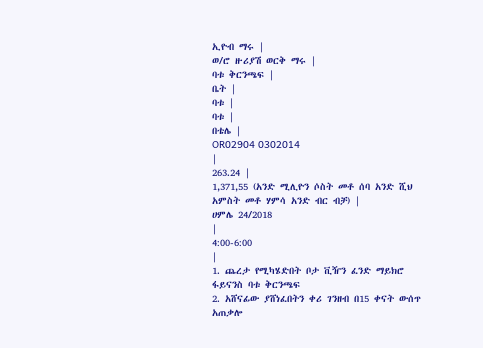ኢዮብ ማሩ |
ወ/ሮ ዙሪያሽ ወርቅ ማሩ |
ባቱ ቅርንጫፍ |
ቤት |
ባቱ |
ባቱ |
በቴሌ |
OR02904 0302014
|
263.24 |
1,371,55 (አንድ ሚሊዮን ሶስት መቶ ሰባ አንድ ሺህ አምስት መቶ ሃምሳ አንድ ብር ብቻ) |
ሀምሌ 24/2018
|
4:00-6:00
|
1. ጨረታ የሚካሄድበት ቦታ ቪዥን ፈንድ ማይክሮ ፋይናንስ ባቱ ቅርንጫፍ
2. አሸናፊው ያሸነፈበትን ቀሪ ገንዘብ በ15 ቀናት ውሰጥ አጠቃሎ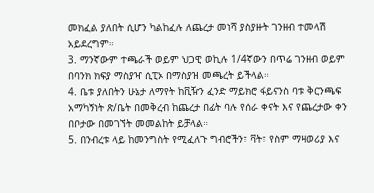መክፈል ያለበት ሲሆን ካልከፈሉ ለጨረታ መነሻ ያስያዙት ገንዘብ ተመላሽ አይደረግም።
3. ማንኛውም ተጫራች ወይም ህጋዊ ወኪሉ 1/4ኛውን በጥሬ ገንዘብ ወይም በባንክ ክፍያ ማስያዣ ሲፒኦ በማስያዝ መጫረት ይችላል።
4. ቤቱ ያለበትን ሁኔታ ለማየት ከቪዥን ፈንድ ማይክሮ ፋይናንስ ባቱ ቅርንጫፍ አማካኝነት ጽ/ቤት በመቅረብ ከጨረታ በፊት ባሉ የሰራ ቀናት እና የጨረታው ቀን በቦታው በመገኘት መመልከት ይቻላል።
5. በንብረቱ ላይ ከመንግስት የሚፈለጉ ግብሮችን፣ ቫት፣ የስም ማዛወሪያ እና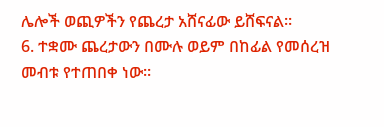ሌሎች ወጪዎችን የጨረታ አሸናፊው ይሸፍናል።
6. ተቋሙ ጨረታውን በሙሉ ወይም በከፊል የመሰረዝ መብቱ የተጠበቀ ነው።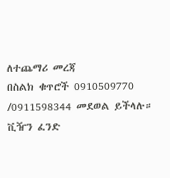ለተጨማሪ መረጃ
በስልክ ቁጥሮች 0910509770 /0911598344 መደወል ይችላሉ።
ቪዥን ፈንድ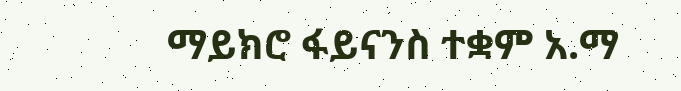ማይክሮ ፋይናንስ ተቋም አ.ማ